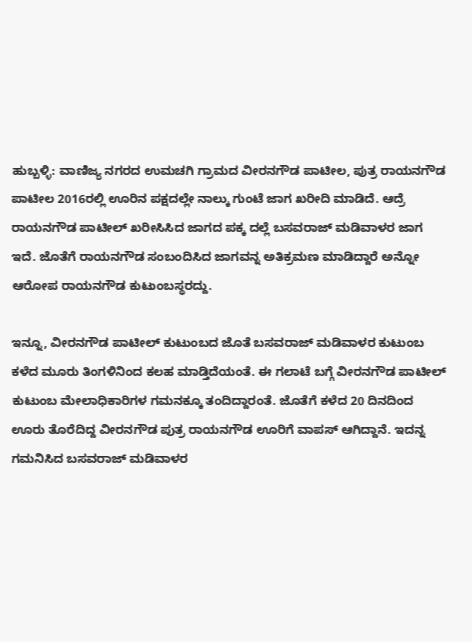ಹುಬ್ಬಳ್ಳಿ: ವಾಣಿಜ್ಯ ನಗರದ ಉಮಚಗಿ ಗ್ರಾಮದ ವೀರನಗೌಡ ಪಾಟೀಲ, ಪುತ್ರ ರಾಯನಗೌಡ ಪಾಟೀಲ 2016ರಲ್ಲಿ ಊರಿನ ಪಕ್ಷದಲ್ಲೇ ನಾಲ್ಕು ಗುಂಟೆ ಜಾಗ ಖರೀದಿ ಮಾಡಿದೆ. ಆದ್ರೆ ರಾಯನಗೌಡ ಪಾಟೀಲ್ ಖರೀಸಿಸಿದ ಜಾಗದ ಪಕ್ಕ ದಲ್ಲೆ ಬಸವರಾಜ್ ಮಡಿವಾಳರ ಜಾಗ ಇದೆ. ಜೊತೆಗೆ ರಾಯನಗೌಡ ಸಂಬಂದಿಸಿದ ಜಾಗವನ್ನ ಅತಿಕ್ರಮಣ ಮಾಡಿದ್ದಾರೆ ಅನ್ನೋ ಆರೋಪ ರಾಯನಗೌಡ ಕುಟುಂಬಸ್ಥರದ್ದು.

ಇನ್ನೂ, ವೀರನಗೌಡ ಪಾಟೀಲ್ ಕುಟುಂಬದ ಜೊತೆ ಬಸವರಾಜ್ ಮಡಿವಾಳರ ಕುಟುಂಬ ಕಳೆದ ಮೂರು ತಿಂಗಳಿನಿಂದ ಕಲಹ ಮಾಡ್ತಿದೆಯಂತೆ. ಈ ಗಲಾಟೆ ಬಗ್ಗೆ ವೀರನಗೌಡ ಪಾಟೀಲ್ ಕುಟುಂಬ ಮೇಲಾಧಿಕಾರಿಗಳ ಗಮನಕ್ಕೂ ತಂದಿದ್ದಾರಂತೆ. ಜೊತೆಗೆ ಕಳೆದ 20 ದಿನದಿಂದ ಊರು ತೊರೆದಿದ್ದ ವೀರನಗೌಡ ಪುತ್ರ ರಾಯನಗೌಡ ಊರಿಗೆ ವಾಪಸ್ ಆಗಿದ್ದಾನೆ. ಇದನ್ನ ಗಮನಿಸಿದ ಬಸವರಾಜ್ ಮಡಿವಾಳರ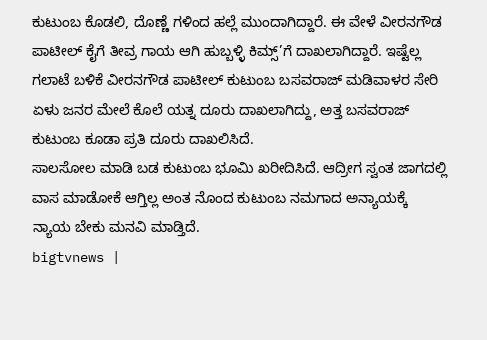ಕುಟುಂಬ ಕೊಡಲಿ, ದೊಣ್ಣೆ ಗಳಿಂದ ಹಲ್ಲೆ ಮುಂದಾಗಿದ್ದಾರೆ. ಈ ವೇಳೆ ವೀರನಗೌಡ ಪಾಟೀಲ್ ಕೈಗೆ ತೀವ್ರ ಗಾಯ ಆಗಿ ಹುಬ್ಬಳ್ಳಿ ಕಿಮ್ಸ್’ಗೆ ದಾಖಲಾಗಿದ್ದಾರೆ. ಇಷ್ಟೆಲ್ಲ ಗಲಾಟೆ ಬಳಿಕೆ ವೀರನಗೌಡ ಪಾಟೀಲ್ ಕುಟುಂಬ ಬಸವರಾಜ್ ಮಡಿವಾಳರ ಸೇರಿ ಏಳು ಜನರ ಮೇಲೆ ಕೊಲೆ ಯತ್ನ ದೂರು ದಾಖಲಾಗಿದ್ದು, ಅತ್ತ ಬಸವರಾಜ್ ಕುಟುಂಬ ಕೂಡಾ ಪ್ರತಿ ದೂರು ದಾಖಲಿಸಿದೆ.
ಸಾಲಸೋಲ ಮಾಡಿ ಬಡ ಕುಟುಂಬ ಭೂಮಿ ಖರೀದಿಸಿದೆ. ಆದ್ರೀಗ ಸ್ವಂತ ಜಾಗದಲ್ಲಿ ವಾಸ ಮಾಡೋಕೆ ಆಗ್ತಿಲ್ಲ ಅಂತ ನೊಂದ ಕುಟುಂಬ ನಮಗಾದ ಅನ್ಯಾಯಕ್ಕೆ ನ್ಯಾಯ ಬೇಕು ಮನವಿ ಮಾಡ್ತಿದೆ.
bigtvnews |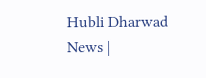Hubli Dharwad News |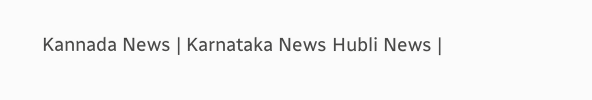Kannada News | Karnataka News Hubli News |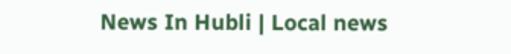News In Hubli | Local news